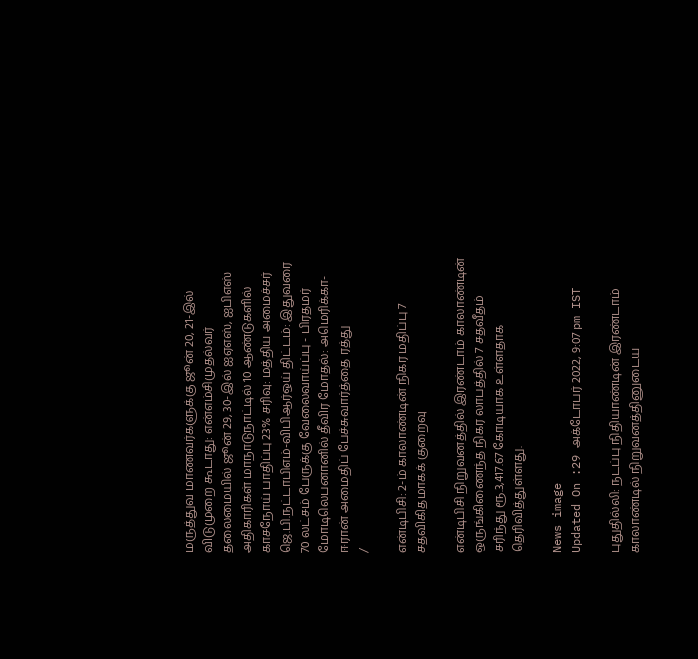மருத்துவ மாணவர்களுக்கு ஜூன் 20, 21-இல் விடுமுறை கூடாது: என்எம்சிமுதல்வர் தலைமையில் ஜூன் 29, 30-இல் ஐஏஎஸ், ஐபிஎஸ் அதிகாரிகள் மாநாடுநாட்டில் 10 ஆண்டுகளில் காசநோய் பாதிப்பு 23% சரிவு: மத்திய அமைச்சர் ஜெ.பி.நட்டாபிஎம்-விபிஆர்ஒய் திட்டம்: இதுவரை 70 லட்சம் பேருக்கு வேலைவாய்ப்பு - பிரதமர் மோடிலெபனானில் தீவிர மோதல்: அமெரிக்கா- ஈரான் அமைதிப் பேச்சுவார்த்தை ரத்து
/

என்டிபிசி: 2-ம் காலாண்டின் நிகர மதிப்பு 7 சதவிகிதமாகக் குறைவு

என்டிபிசி நிறுவனத்தில் இரண்டாம் காலாண்டின் ஒருங்கிணைந்த நிகர லாபத்தில் 7 சதவீதம் சரிந்து ரூ.3,417.67 கோடியாக உள்ளதாக தெரிவித்துள்ளது.

News image
Updated On :29 அக்டோபர் 2022, 9:07 pm IST

புதுதில்லி: நடப்பு நிதியாண்டின் இரண்டாம் காலாண்டில் நிறுவனத்தினுடைய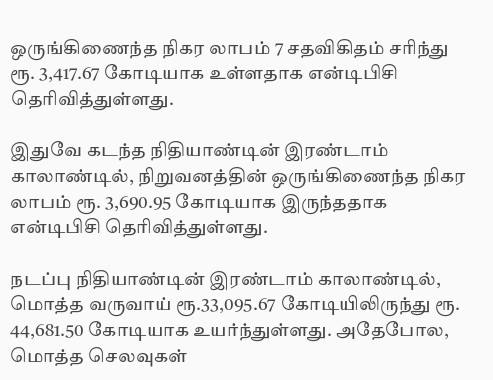ஒருங்கிணைந்த நிகர லாபம் 7 சதவிகிதம் சரிந்து ரூ. 3,417.67 கோடியாக உள்ளதாக என்டிபிசி தெரிவித்துள்ளது.

இதுவே கடந்த நிதியாண்டின் இரண்டாம் காலாண்டில், நிறுவனத்தின் ஒருங்கிணைந்த நிகர லாபம் ரூ. 3,690.95 கோடியாக இருந்ததாக என்டிபிசி தெரிவித்துள்ளது.

நடப்பு நிதியாண்டின் இரண்டாம் காலாண்டில், மொத்த வருவாய் ரூ.33,095.67 கோடியிலிருந்து ரூ. 44,681.50 கோடியாக உயர்ந்துள்ளது. அதேபோல, மொத்த செலவுகள்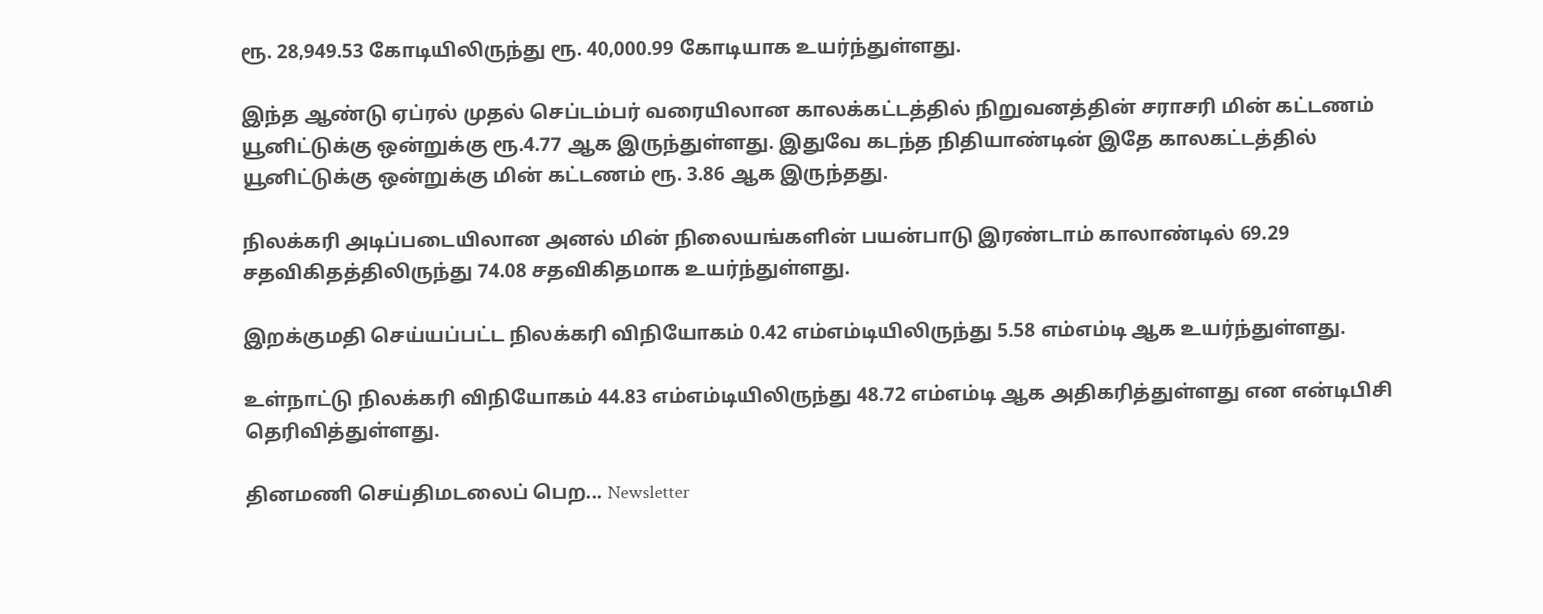ரூ. 28,949.53 கோடியிலிருந்து ரூ. 40,000.99 கோடியாக உயர்ந்துள்ளது.

இந்த ஆண்டு ஏப்ரல் முதல் செப்டம்பர் வரையிலான காலக்கட்டத்தில் நிறுவனத்தின் சராசரி மின் கட்டணம் யூனிட்டுக்கு ஒன்றுக்கு ரூ.4.77 ஆக இருந்துள்ளது. இதுவே கடந்த நிதியாண்டின் இதே காலகட்டத்தில் யூனிட்டுக்கு ஒன்றுக்கு மின் கட்டணம் ரூ. 3.86 ஆக இருந்தது.

நிலக்கரி அடிப்படையிலான அனல் மின் நிலையங்களின் பயன்பாடு இரண்டாம் காலாண்டில் 69.29 சதவிகிதத்திலிருந்து 74.08 சதவிகிதமாக உயர்ந்துள்ளது.

இறக்குமதி செய்யப்பட்ட நிலக்கரி விநியோகம் 0.42 எம்எம்டியிலிருந்து 5.58 எம்எம்டி ஆக உயர்ந்துள்ளது.

உள்நாட்டு நிலக்கரி விநியோகம் 44.83 எம்எம்டியிலிருந்து 48.72 எம்எம்டி ஆக அதிகரித்துள்ளது என என்டிபிசி தெரிவித்துள்ளது.

தினமணி செய்திமடலைப் பெற... Newsletter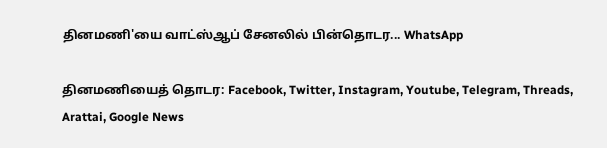தினமணி'யை வாட்ஸ்ஆப் சேனலில் பின்தொடர... WhatsApp

தினமணியைத் தொடர: Facebook, Twitter, Instagram, Youtube, Telegram, Threads, Arattai, Google News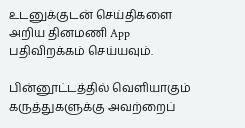உடனுக்குடன் செய்திகளை அறிய தினமணி App பதிவிறக்கம் செய்யவும்.

பின்னூட்டத்தில் வெளியாகும் கருத்துகளுக்கு அவற்றைப்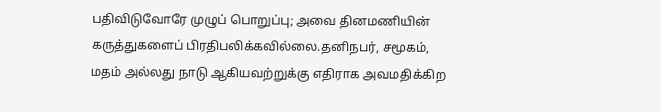பதிவிடுவோரே முழுப் பொறுப்பு; அவை தினமணியின் கருத்துகளைப் பிரதிபலிக்கவில்லை.தனிநபர், சமூகம், மதம் அல்லது நாடு ஆகியவற்றுக்கு எதிராக அவமதிக்கிற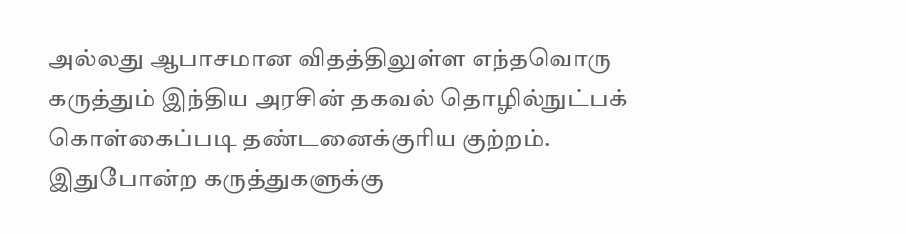அல்லது ஆபாசமான விதத்திலுள்ள எந்தவொரு கருத்தும் இந்திய அரசின் தகவல் தொழில்நுட்பக் கொள்கைப்படி தண்டனைக்குரிய குற்றம். இதுபோன்ற கருத்துகளுக்கு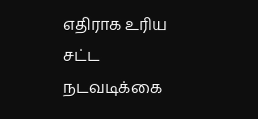எதிராக உரிய சட்ட நடவடிக்கை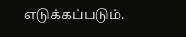எடுக்கப்படும்.